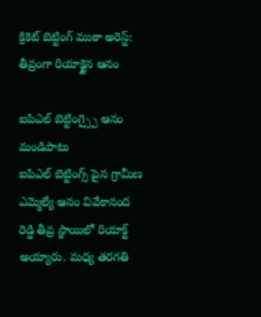క్రికెట్ బెట్టింగ్ ముఠా అరెస్ట్: తీవ్రంగా రియాక్టైన ఆనం

ఐపిఎల్ బెట్టింగ్స్పై ఆనం మండిపాటు
ఐపిఎల్ బెట్టింగ్స్ పైన గ్రామీణ ఎమ్మెల్యే ఆనం వివేకానంద రెడ్డి తీవ్ర స్థాయిలో రియాక్ట్ అయ్యారు. మధ్య తరగతి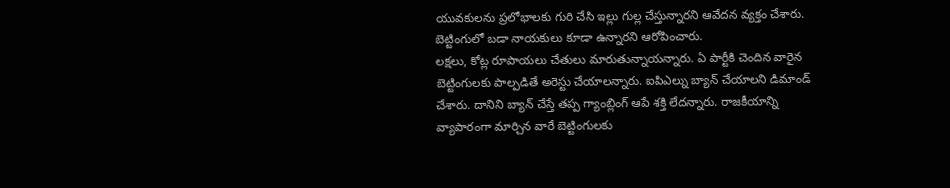యువకులను ప్రలోభాలకు గురి చేసి ఇల్లు గుల్ల చేస్తున్నారని ఆవేదన వ్యక్తం చేశారు. బెట్టింగులో బడా నాయకులు కూడా ఉన్నారని ఆరోపించారు.
లక్షలు, కోట్ల రూపాయలు చేతులు మారుతున్నాయన్నారు. ఏ పార్టీకి చెందిన వారైన బెట్టింగులకు పాల్పడితే అరెస్టు చేయాలన్నారు. ఐపిఎల్ను బ్యాన్ చేయాలని డిమాండ్ చేశారు. దానిని బ్యాన్ చేస్తే తప్ప గ్యాంబ్లింగ్ ఆపే శక్తి లేదన్నారు. రాజకీయాన్ని వ్యాపారంగా మార్చిన వారే బెట్టింగులకు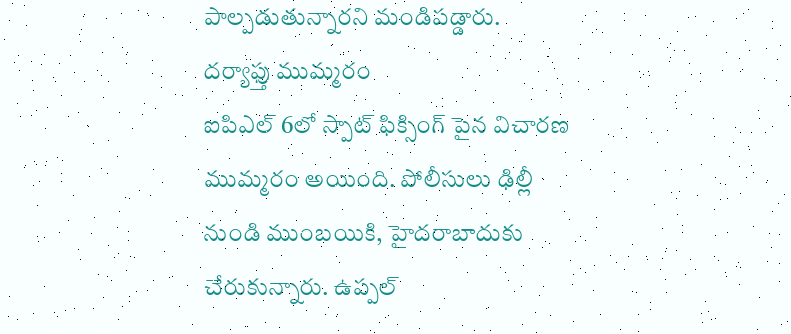పాల్పడుతున్నారని మండిపడ్డారు.
దర్యాఫ్తు ముమ్మరం
ఐపిఎల్ 6లో స్పాట్ ఫిక్సింగ్ పైన విచారణ ముమ్మరం అయింది. పోలీసులు ఢిల్లీ నుండి ముంబయికి, హైదరాబాదుకు చేరుకున్నారు. ఉప్పల్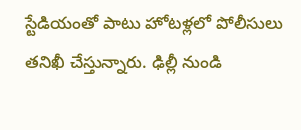స్టేడియంతో పాటు హోటళ్లలో పోలీసులు తనిఖీ చేస్తున్నారు. ఢిల్లీ నుండి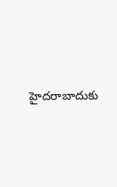హైదరాబాదుకు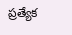ప్రత్యేక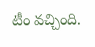టీం వచ్చింది.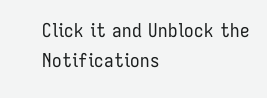Click it and Unblock the Notifications